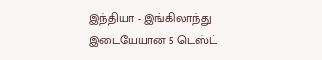இந்தியா - இங்கிலாந்து இடையேயான 5 டெஸ்ட்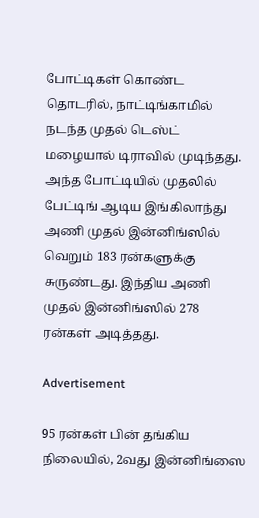போட்டிகள் கொண்ட தொடரில், நாட்டிங்காமில் நடந்த முதல் டெஸ்ட் மழையால் டிராவில் முடிந்தது. அந்த போட்டியில் முதலில் பேட்டிங் ஆடிய இங்கிலாந்து அணி முதல் இன்னிங்ஸில் வெறும் 183 ரன்களுக்கு சுருண்டது. இந்திய அணி முதல் இன்னிங்ஸில் 278 ரன்கள் அடித்தது.

Advertisement

95 ரன்கள் பின் தங்கிய நிலையில், 2வது இன்னிங்ஸை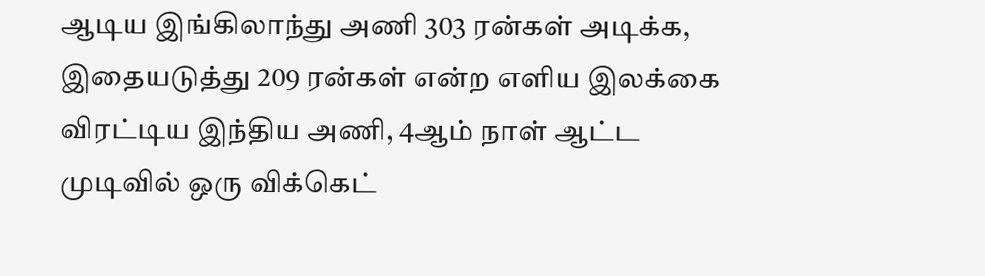ஆடிய இங்கிலாந்து அணி 303 ரன்கள் அடிக்க, இதையடுத்து 209 ரன்கள் என்ற எளிய இலக்கை விரட்டிய இந்திய அணி, 4ஆம் நாள் ஆட்ட முடிவில் ஒரு விக்கெட்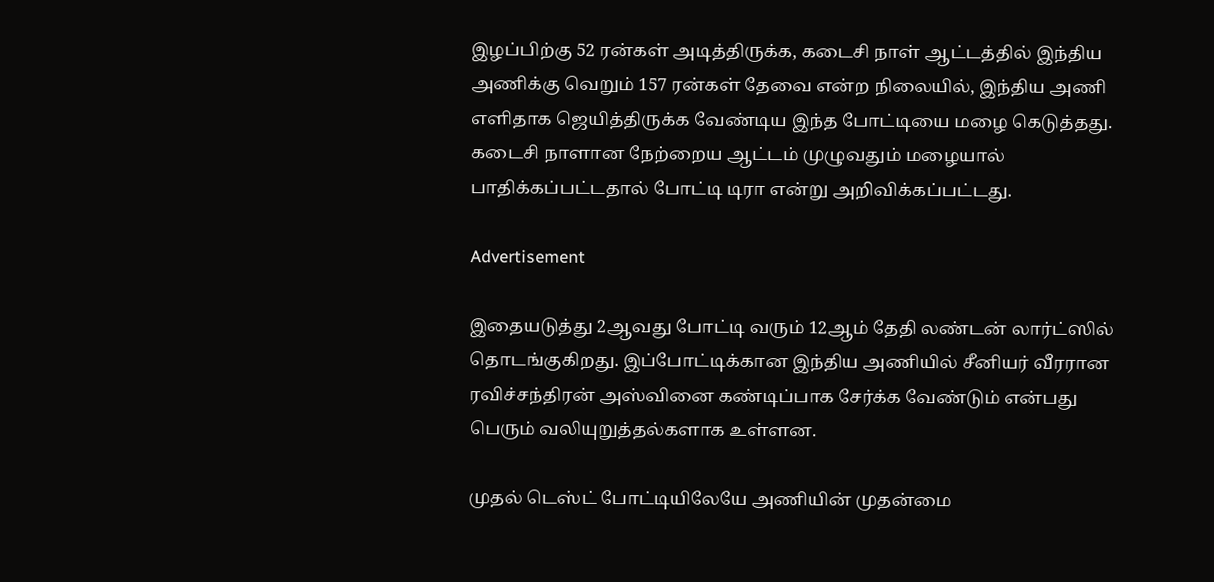இழப்பிற்கு 52 ரன்கள் அடித்திருக்க, கடைசி நாள் ஆட்டத்தில் இந்திய அணிக்கு வெறும் 157 ரன்கள் தேவை என்ற நிலையில், இந்திய அணி எளிதாக ஜெயித்திருக்க வேண்டிய இந்த போட்டியை மழை கெடுத்தது. கடைசி நாளான நேற்றைய ஆட்டம் முழுவதும் மழையால் பாதிக்கப்பட்டதால் போட்டி டிரா என்று அறிவிக்கப்பட்டது.

Advertisement

இதையடுத்து 2ஆவது போட்டி வரும் 12ஆம் தேதி லண்டன் லார்ட்ஸில் தொடங்குகிறது. இப்போட்டிக்கான இந்திய அணியில் சீனியர் வீரரான ரவிச்சந்திரன் அஸ்வினை கண்டிப்பாக சேர்க்க வேண்டும் என்பது பெரும் வலியுறுத்தல்களாக உள்ளன.

முதல் டெஸ்ட் போட்டியிலேயே அணியின் முதன்மை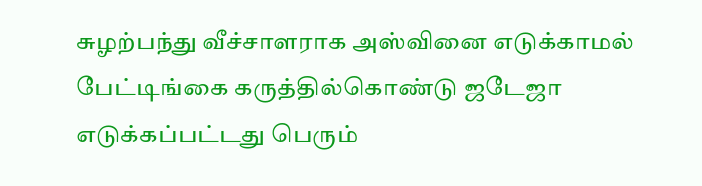சுழற்பந்து வீச்சாளராக அஸ்வினை எடுக்காமல் பேட்டிங்கை கருத்தில்கொண்டு ஜடேஜா எடுக்கப்பட்டது பெரும்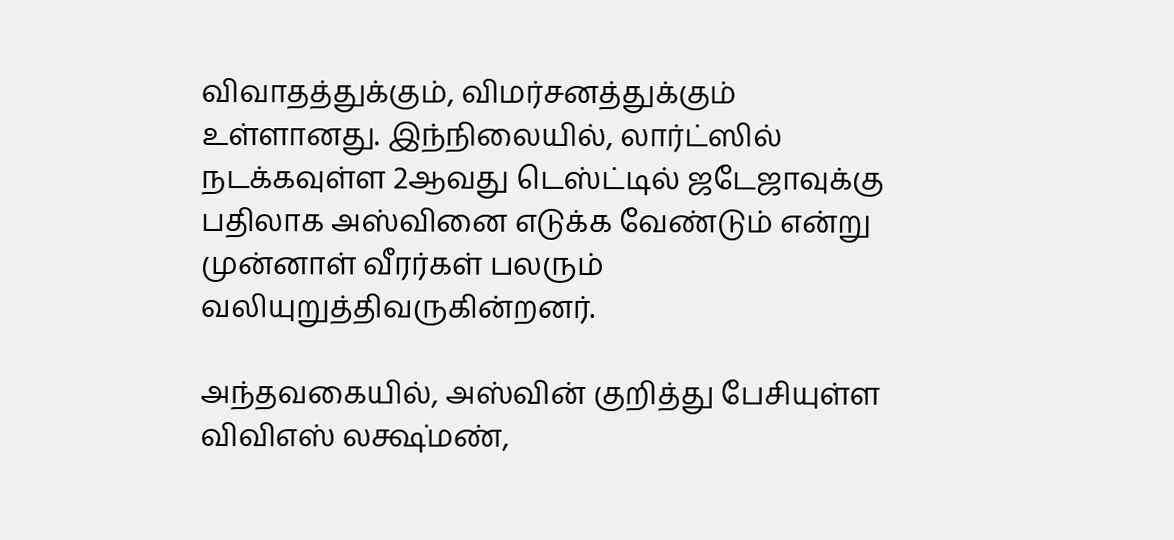விவாதத்துக்கும், விமர்சனத்துக்கும் உள்ளானது. இந்நிலையில், லார்ட்ஸில் நடக்கவுள்ள 2ஆவது டெஸ்ட்டில் ஜடேஜாவுக்கு பதிலாக அஸ்வினை எடுக்க வேண்டும் என்று முன்னாள் வீரர்கள் பலரும் வலியுறுத்திவருகின்றனர்.

அந்தவகையில், அஸ்வின் குறித்து பேசியுள்ள விவிஎஸ் லக்ஷ்மண்,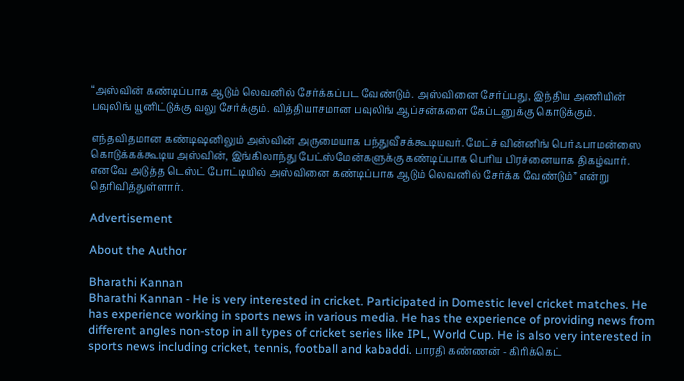“அஸ்வின் கண்டிப்பாக ஆடும் லெவனில் சேர்க்கப்பட வேண்டும். அஸ்வினை சேர்ப்பது, இந்திய அணியின் பவுலிங் யூனிட்டுக்கு வலு சேர்க்கும். வித்தியாசமான பவுலிங் ஆப்சன்களை கேப்டனுக்கு கொடுக்கும்.

எந்தவிதமான கண்டிஷனிலும் அஸ்வின் அருமையாக பந்துவீசக்கூடியவர். மேட்ச் வின்னிங் பெர்ஃபாமன்ஸை கொடுக்கக்கூடிய அஸ்வின், இங்கிலாந்து பேட்ஸ்மேன்களுக்கு கண்டிப்பாக பெரிய பிரச்னையாக திகழ்வார். எனவே அடுத்த டெஸ்ட் போட்டியில் அஸ்வினை கண்டிப்பாக ஆடும் லெவனில் சேர்க்க வேண்டும்” என்று தெரிவித்துள்ளார்.

Advertisement

About the Author

Bharathi Kannan
Bharathi Kannan - He is very interested in cricket. Participated in Domestic level cricket matches. He has experience working in sports news in various media. He has the experience of providing news from different angles non-stop in all types of cricket series like IPL, World Cup. He is also very interested in sports news including cricket, tennis, football and kabaddi. பாரதி கண்ணன் - கிரிக்கெட்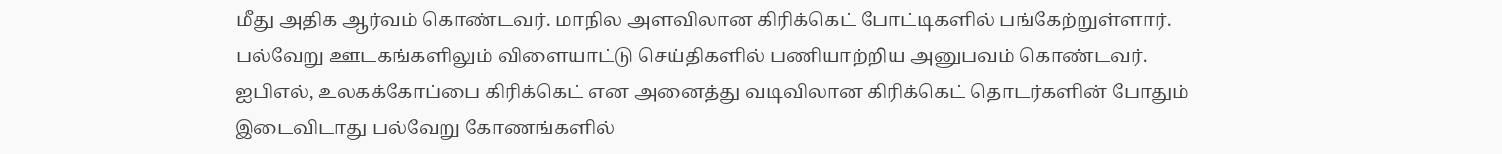மீது அதிக ஆர்வம் கொண்டவர். மாநில அளவிலான கிரிக்கெட் போட்டிகளில் பங்கேற்றுள்ளார். பல்வேறு ஊடகங்களிலும் விளையாட்டு செய்திகளில் பணியாற்றிய அனுபவம் கொண்டவர். ஐபிஎல், உலகக்கோப்பை கிரிக்கெட் என அனைத்து வடிவிலான கிரிக்கெட் தொடர்களின் போதும் இடைவிடாது பல்வேறு கோணங்களில்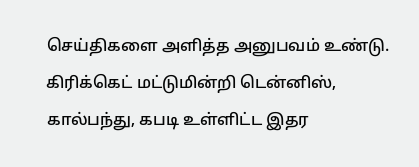செய்திகளை அளித்த அனுபவம் உண்டு. கிரிக்கெட் மட்டுமின்றி டென்னிஸ், கால்பந்து, கபடி உள்ளிட்ட இதர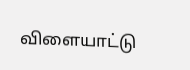விளையாட்டு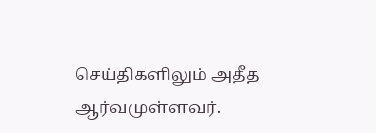செய்திகளிலும் அதீத ஆர்வமுள்ளவர்.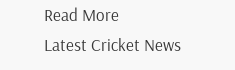Read More
Latest Cricket News